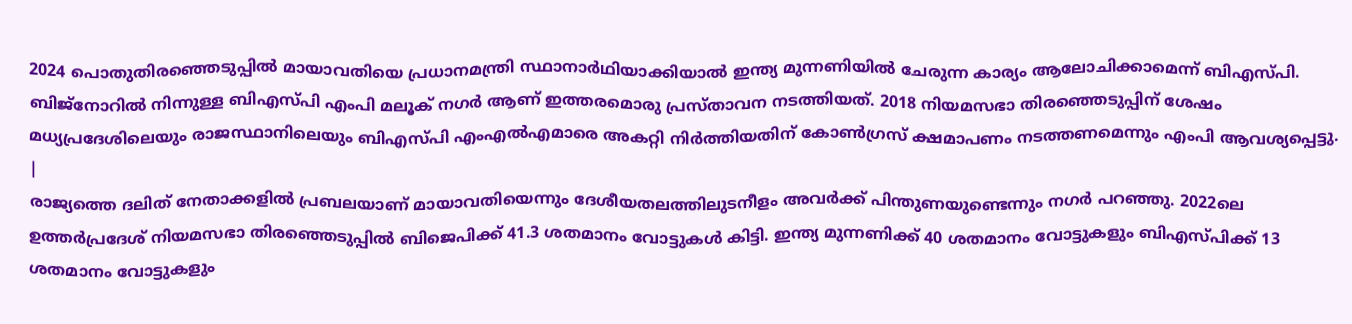2024 പൊതുതിരഞ്ഞെടുപ്പിൽ മായാവതിയെ പ്രധാനമന്ത്രി സ്ഥാനാർഥിയാക്കിയാൽ ഇന്ത്യ മുന്നണിയിൽ ചേരുന്ന കാര്യം ആലോചിക്കാമെന്ന് ബിഎസ്പി. ബിജ്നോറിൽ നിന്നുള്ള ബിഎസ്പി എംപി മലൂക് നഗർ ആണ് ഇത്തരമൊരു പ്രസ്താവന നടത്തിയത്. 2018 നിയമസഭാ തിരഞ്ഞെടുപ്പിന് ശേഷം മധ്യപ്രദേശിലെയും രാജസ്ഥാനിലെയും ബിഎസ്പി എംഎൽഎമാരെ അകറ്റി നിർത്തിയതിന് കോൺഗ്രസ് ക്ഷമാപണം നടത്തണമെന്നും എംപി ആവശ്യപ്പെട്ടു.
|
രാജ്യത്തെ ദലിത് നേതാക്കളിൽ പ്രബലയാണ് മായാവതിയെന്നും ദേശീയതലത്തിലുടനീളം അവർക്ക് പിന്തുണയുണ്ടെന്നും നഗർ പറഞ്ഞു. 2022ലെ ഉത്തർപ്രദേശ് നിയമസഭാ തിരഞ്ഞെടുപ്പിൽ ബിജെപിക്ക് 41.3 ശതമാനം വോട്ടുകൾ കിട്ടി. ഇന്ത്യ മുന്നണിക്ക് 40 ശതമാനം വോട്ടുകളും ബിഎസ്പിക്ക് 13 ശതമാനം വോട്ടുകളും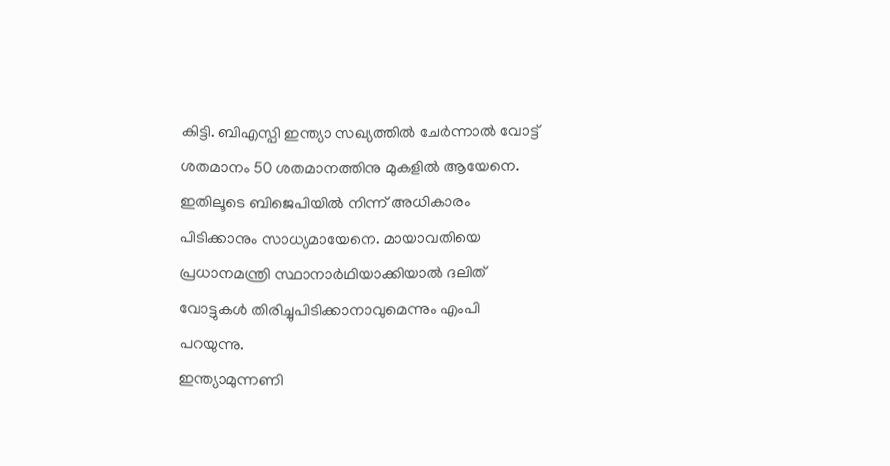കിട്ടി. ബിഎസ്പി ഇന്ത്യാ സഖ്യത്തിൽ ചേർന്നാൽ വോട്ട് ശതമാനം 50 ശതമാനത്തിനു മുകളിൽ ആയേനെ. ഇതിലൂടെ ബിജെപിയിൽ നിന്ന് അധികാരം പിടിക്കാനും സാധ്യമായേനെ. മായാവതിയെ പ്രധാനമന്ത്രി സ്ഥാനാർഥിയാക്കിയാൽ ദലിത് വോട്ടുകൾ തിരിച്ചുപിടിക്കാനാവുമെന്നും എംപി പറയുന്നു.
ഇന്ത്യാമുന്നണി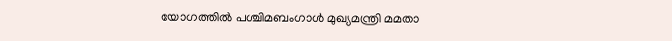യോഗത്തിൽ പശ്ചിമബംഗാൾ മുഖ്യമന്ത്രി മമതാ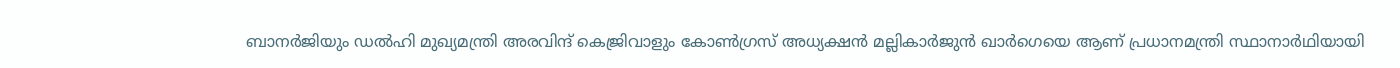ബാനർജിയും ഡൽഹി മുഖ്യമന്ത്രി അരവിന്ദ് കെജ്രിവാളും കോൺഗ്രസ് അധ്യക്ഷൻ മല്ലികാർജുൻ ഖാർഗെയെ ആണ് പ്രധാനമന്ത്രി സ്ഥാനാർഥിയായി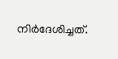നിർദേശിച്ചത്.